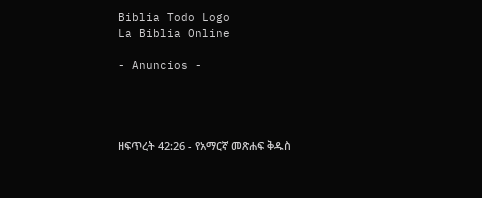Biblia Todo Logo
La Biblia Online

- Anuncios -




ዘፍጥረት 42:26 - የአማርኛ መጽሐፍ ቅዱስ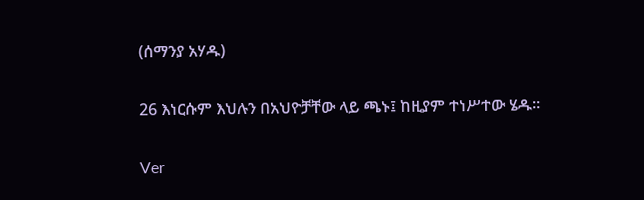(ሰማንያ አሃዱ)

26 እነርሱም እህሉን በአህዮቻቸው ላይ ጫኑ፤ ከዚያም ተነሥተው ሄዱ።

Ver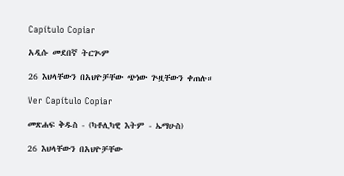Capítulo Copiar

አዲሱ መደበኛ ትርጒም

26 እህላቸውን በአህዮቻቸው ጭነው ጕዟቸውን ቀጠሉ።

Ver Capítulo Copiar

መጽሐፍ ቅዱስ - (ካቶሊካዊ እትም - ኤማሁስ)

26 እህላቸውን በአህዮቻቸው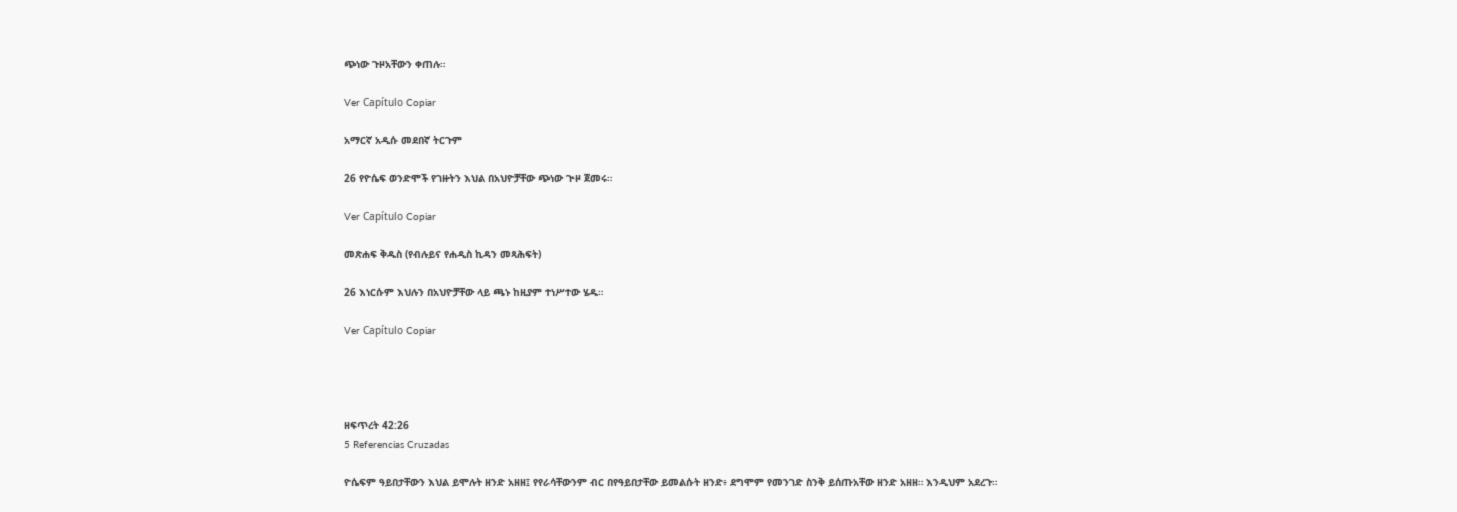ጭነው ጉዞአቸውን ቀጠሉ።

Ver Capítulo Copiar

አማርኛ አዲሱ መደበኛ ትርጉም

26 የዮሴፍ ወንድሞች የገዙትን እህል በአህዮቻቸው ጭነው ጒዞ ጀመሩ።

Ver Capítulo Copiar

መጽሐፍ ቅዱስ (የብሉይና የሐዲስ ኪዳን መጻሕፍት)

26 እነርሱም እህሉን በአህዮቻቸው ላይ ጫኑ ከዚያም ተነሥተው ሄዱ።

Ver Capítulo Copiar




ዘፍጥረት 42:26
5 Referencias Cruzadas

ዮሴፍም ዓይበታቸውን እህል ይሞሉት ዘንድ አዘዘ፤ የየራሳቸውንም ብር በየዓይበታቸው ይመልሱት ዘንድ፥ ደግሞም የመንገድ ስንቅ ይሰጡአቸው ዘንድ አዘዘ። እንዲህም አደረጉ።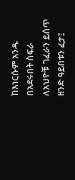ከእነርሱም አንዱ በአደሩበት ስፍራ ለአህዮቹ ገፈራን ይሰጥ ዘንድ ዓይበቱን ፈታ፤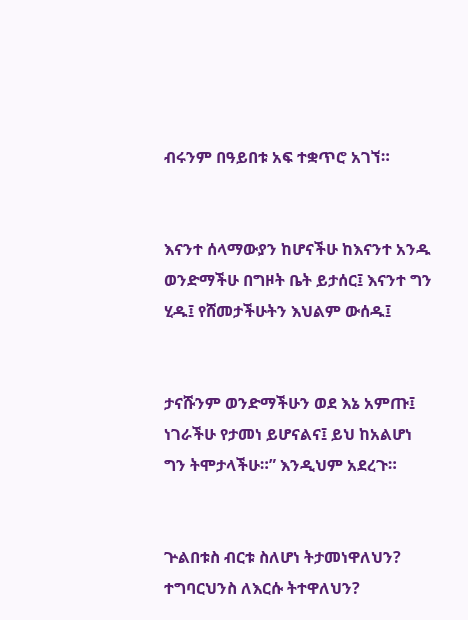ብሩንም በዓይበቱ አፍ ተቋጥሮ አገኘ።


እናንተ ሰላማውያን ከሆናችሁ ከእናንተ አንዱ ወንድማችሁ በግዞት ቤት ይታሰር፤ እናንተ ግን ሂዱ፤ የሸመታችሁትን እህልም ውሰዱ፤


ታናሹንም ወንድማችሁን ወደ እኔ አምጡ፤ ነገራችሁ የታመነ ይሆናልና፤ ይህ ከአልሆነ ግን ትሞታላችሁ።” እንዲህም አደረጉ።


ጕልበቱስ ብርቱ ስለሆነ ትታመነዋለህን? ተግባርህንስ ለእርሱ ትተዋለህን?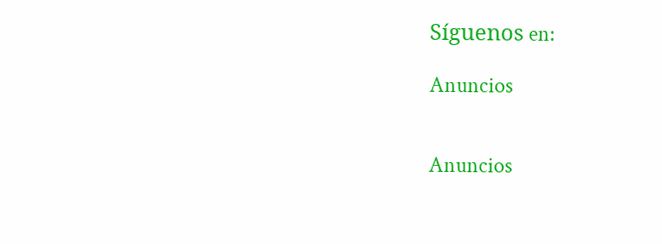Síguenos en:

Anuncios


Anuncios